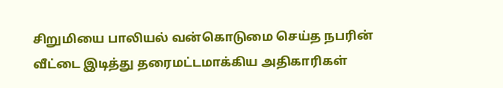சிறுமியை பாலியல் வன்கொடுமை செய்த நபரின் வீட்டை இடித்து தரைமட்டமாக்கிய அதிகாரிகள்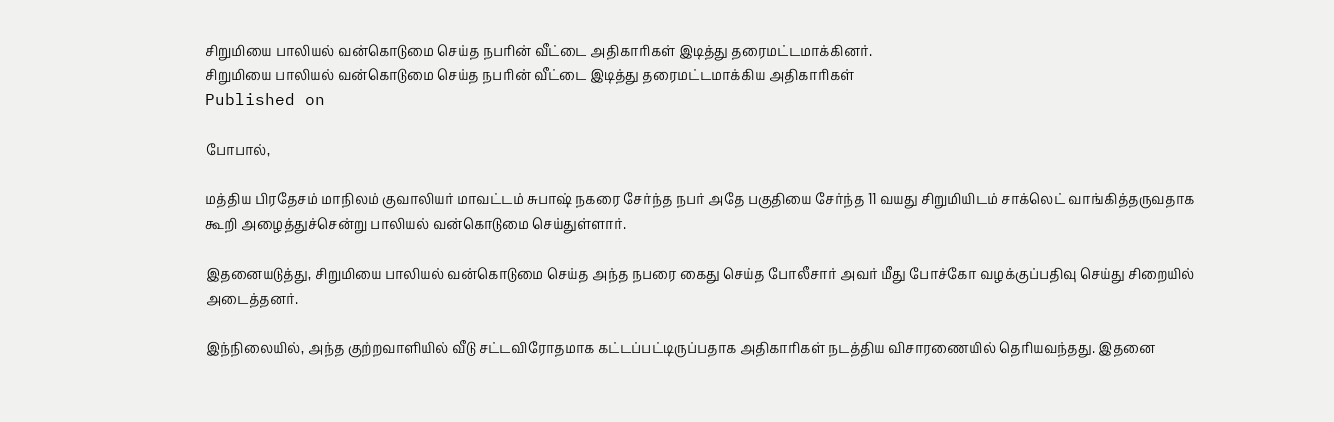சிறுமியை பாலியல் வன்கொடுமை செய்த நபரின் வீட்டை அதிகாரிகள் இடித்து தரைமட்டமாக்கினர்.
சிறுமியை பாலியல் வன்கொடுமை செய்த நபரின் வீட்டை இடித்து தரைமட்டமாக்கிய அதிகாரிகள்
Published on

போபால்,

மத்திய பிரதேசம் மாநிலம் குவாலியர் மாவட்டம் சுபாஷ் நகரை சேர்ந்த நபர் அதே பகுதியை சேர்ந்த 11 வயது சிறுமியிடம் சாக்லெட் வாங்கித்தருவதாக கூறி அழைத்துச்சென்று பாலியல் வன்கொடுமை செய்துள்ளார்.

இதனையடுத்து, சிறுமியை பாலியல் வன்கொடுமை செய்த அந்த நபரை கைது செய்த போலீசார் அவர் மீது போச்கோ வழக்குப்பதிவு செய்து சிறையில் அடைத்தனர்.

இந்நிலையில், அந்த குற்றவாளியில் வீடு சட்டவிரோதமாக கட்டப்பட்டிருப்பதாக அதிகாரிகள் நடத்திய விசாரணையில் தெரியவந்தது. இதனை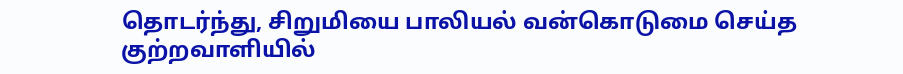தொடர்ந்து, சிறுமியை பாலியல் வன்கொடுமை செய்த குற்றவாளியில்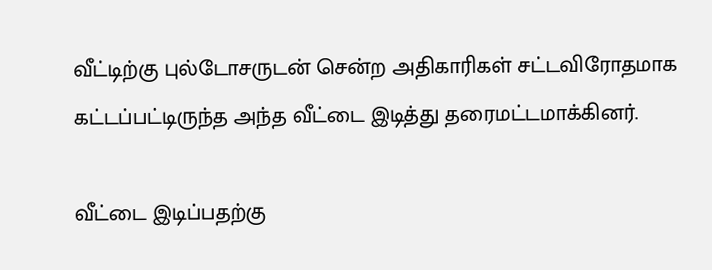வீட்டிற்கு புல்டோசருடன் சென்ற அதிகாரிகள் சட்டவிரோதமாக கட்டப்பட்டிருந்த அந்த வீட்டை இடித்து தரைமட்டமாக்கினர்.

வீட்டை இடிப்பதற்கு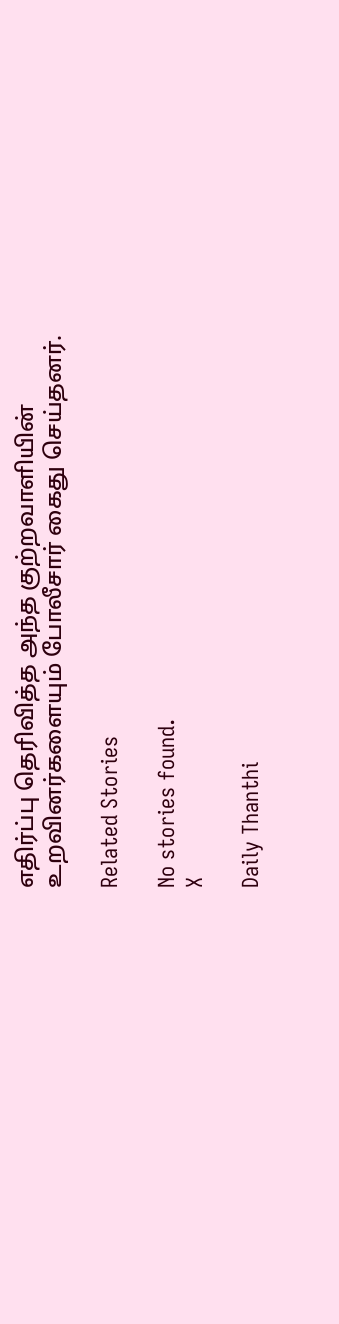எதிர்ப்பு தெரிவித்த அந்த குற்றவாளியின் உறவினர்களையும் போலீசார் கைது செய்தனர்.

Related Stories

No stories found.
X

Daily Thanthi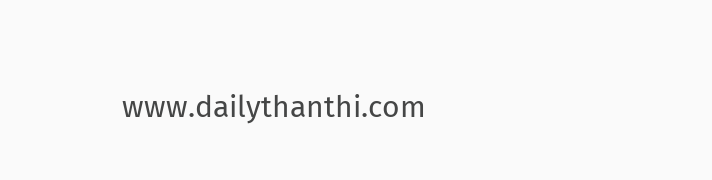www.dailythanthi.com